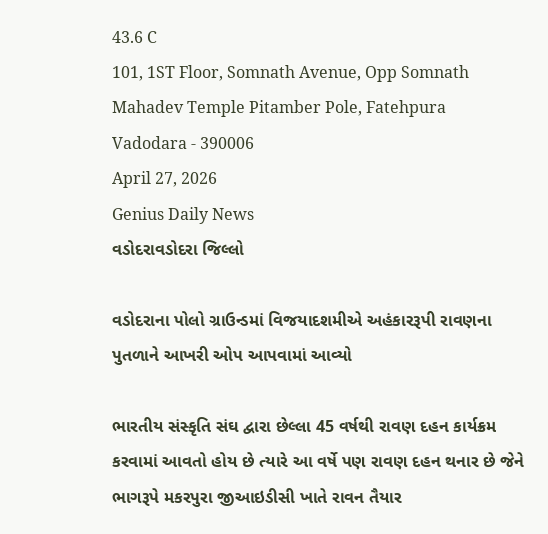43.6 C
101, 1ST Floor, Somnath Avenue, Opp Somnath Mahadev Temple Pitamber Pole, Fatehpura Vadodara - 390006
April 27, 2026
Genius Daily News
વડોદરાવડોદરા જિલ્લો

વડોદરાના પોલો ગ્રાઉન્ડમાં વિજયાદશમીએ અહંકારરૂપી રાવણના પુતળાને આખરી ઓપ આપવામાં આવ્યો

ભારતીય સંસ્કૃતિ સંઘ દ્વારા છેલ્લા 45 વર્ષથી રાવણ દહન કાર્યક્રમ કરવામાં આવતો હોય છે ત્યારે આ વર્ષે પણ રાવણ દહન થનાર છે જેને ભાગરૂપે મકરપુરા જીઆઇડીસી ખાતે રાવન તૈયાર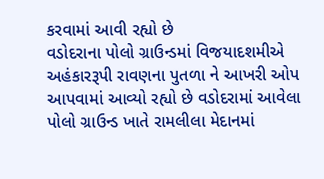કરવામાં આવી રહ્યો છે
વડોદરાના પોલો ગ્રાઉન્ડમાં વિજયાદશમીએ અહંકારરૂપી રાવણના પુતળા ને આખરી ઓપ આપવામાં આવ્યો રહ્યો છે વડોદરામાં આવેલા પોલો ગ્રાઉન્ડ ખાતે રામલીલા મેદાનમાં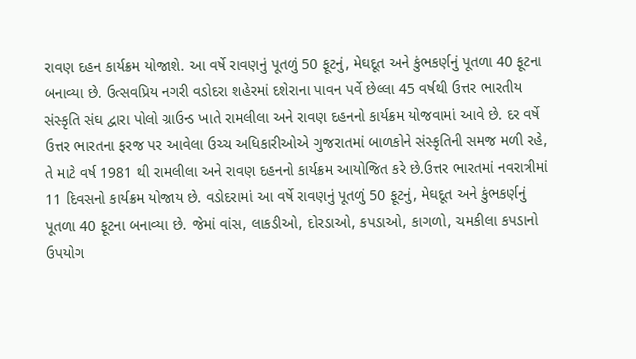રાવણ દહન કાર્યક્રમ યોજાશે. આ વર્ષે રાવણનું પૂતળું 50 ફૂટનું, મેઘદૂત અને કુંભકર્ણનું પૂતળા 40 ફૂટના બનાવ્યા છે. ઉત્સવપ્રિય નગરી વડોદરા શહેરમાં દશેરાના પાવન પર્વે છેલ્લા 45 વર્ષથી ઉત્તર ભારતીય સંસ્કૃતિ સંઘ દ્વારા પોલો ગ્રાઉન્ડ ખાતે રામલીલા અને રાવણ દહનનો કાર્યક્રમ યોજવામાં આવે છે. દર વર્ષે ઉત્તર ભારતના ફરજ પર આવેલા ઉચ્ચ અધિકારીઓએ ગુજરાતમાં બાળકોને સંસ્કૃતિની સમજ મળી રહે, તે માટે વર્ષ 1981 થી રામલીલા અને રાવણ દહનનો કાર્યક્રમ આયોજિત કરે છે.ઉત્તર ભારતમાં નવરાત્રીમાં 11 દિવસનો કાર્યક્રમ યોજાય છે. વડોદરામાં આ વર્ષે રાવણનું પૂતળું 50 ફૂટનું, મેઘદૂત અને કુંભકર્ણનું પૂતળા 40 ફૂટના બનાવ્યા છે. જેમાં વાંસ, લાકડીઓ, દોરડાઓ, કપડાઓ, કાગળો, ચમકીલા કપડાનો ઉપયોગ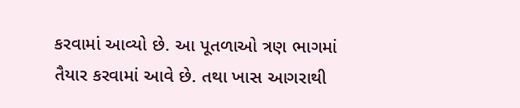કરવામાં આવ્યો છે. આ પૂતળાઓ ત્રણ ભાગમાં તૈયાર કરવામાં આવે છે. તથા ખાસ આગરાથી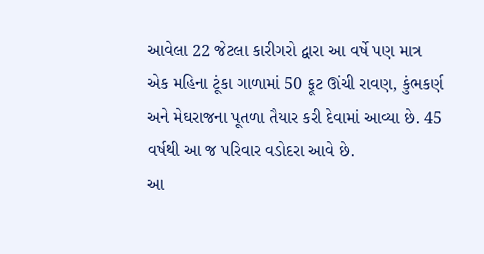આવેલા 22 જેટલા કારીગરો દ્વારા આ વર્ષે પણ માત્ર એક મહિના ટૂંકા ગાળામાં 50 ફૂટ ઊંચી રાવણ, કુંભકર્ણ અને મેઘરાજના પૂતળા તૈયાર કરી દેવામાં આવ્યા છે. 45 વર્ષથી આ જ પરિવાર વડોદરા આવે છે.
આ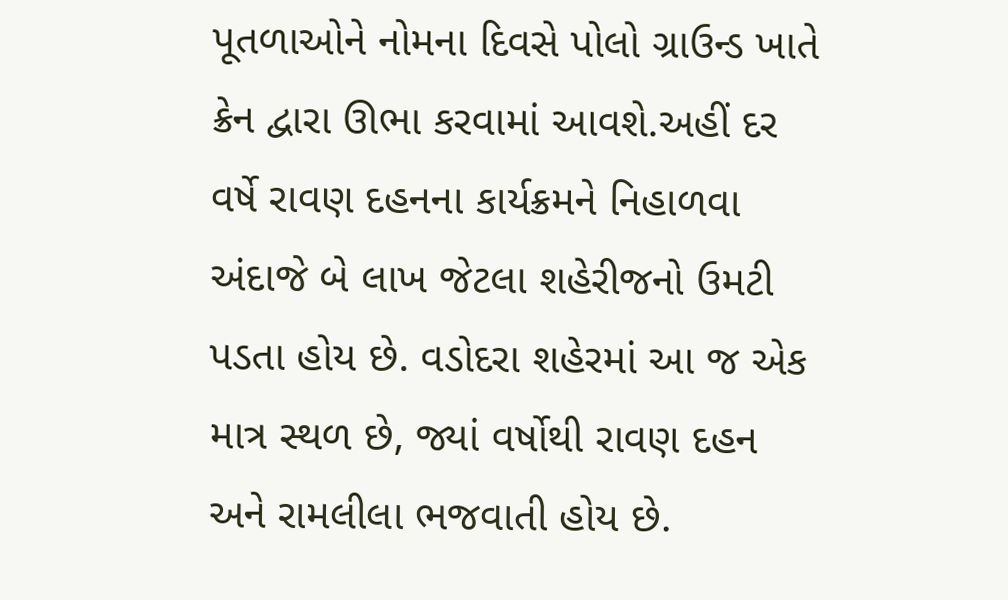પૂતળાઓને નોમના દિવસે પોલો ગ્રાઉન્ડ ખાતે ક્રેન દ્વારા ઊભા કરવામાં આવશે.અહીં દર વર્ષે રાવણ દહનના કાર્યક્રમને નિહાળવા અંદાજે બે લાખ જેટલા શહેરીજનો ઉમટી પડતા હોય છે. વડોદરા શહેરમાં આ જ એક માત્ર સ્થળ છે, જ્યાં વર્ષોથી રાવણ દહન અને રામલીલા ભજવાતી હોય છે.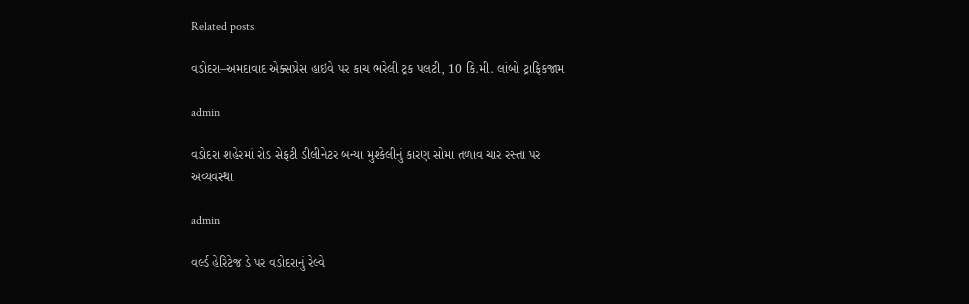Related posts

વડોદરા–અમદાવાદ એક્સપ્રેસ હાઇવે પર કાચ ભરેલી ટ્રક પલટી, 10 કિ.મી. લાંબો ટ્રાફિકજામ

admin

વડોદરા શહેરમાં રોડ સેફટી ડીલીનેટર બન્યા મુશ્કેલીનું કારણ સોમા તળાવ ચાર રસ્તા પર અવ્યવસ્થા

admin

વર્લ્ડ હેરિટેજ ડે પર વડોદરાનું રેલ્વે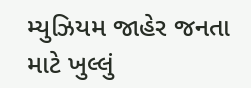મ્યુઝિયમ જાહેર જનતા માટે ખુલ્લું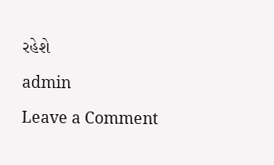રહેશે

admin

Leave a Comment